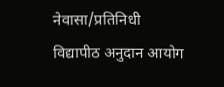नेवासा/प्रतिनिधी
विद्यापीठ अनुदान आयोग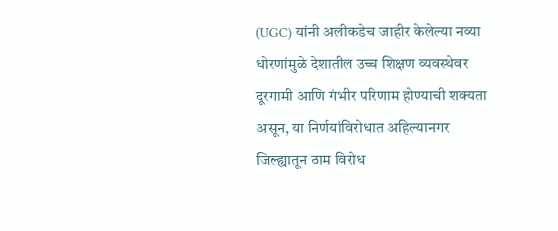(UGC) यांनी अलीकडेच जाहीर केलेल्या नव्या धोरणांमुळे देशातील उच्च शिक्षण व्यवस्थेवर दूरगामी आणि गंभीर परिणाम होण्याची शक्यता असून, या निर्णयांविरोधात अहिल्यानगर जिल्ह्यातून ठाम विरोध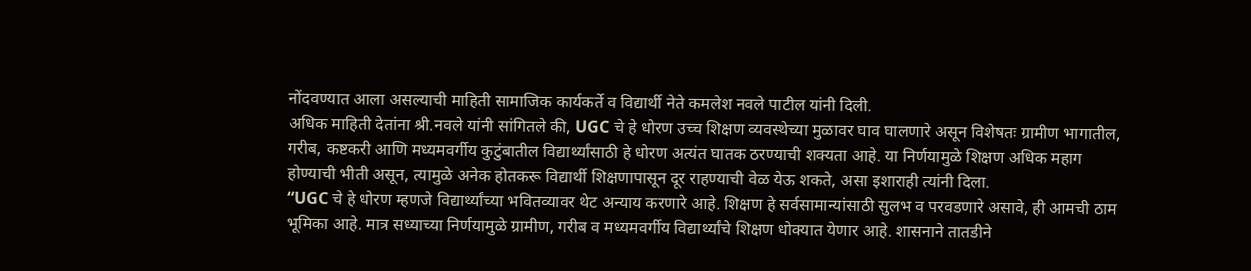नोंदवण्यात आला असल्याची माहिती सामाजिक कार्यकर्ते व विद्यार्थी नेते कमलेश नवले पाटील यांनी दिली.
अधिक माहिती देतांना श्री.नवले यांनी सांगितले की, UGC चे हे धोरण उच्च शिक्षण व्यवस्थेच्या मुळावर घाव घालणारे असून विशेषतः ग्रामीण भागातील, गरीब, कष्टकरी आणि मध्यमवर्गीय कुटुंबातील विद्यार्थ्यांसाठी हे धोरण अत्यंत घातक ठरण्याची शक्यता आहे. या निर्णयामुळे शिक्षण अधिक महाग होण्याची भीती असून, त्यामुळे अनेक होतकरू विद्यार्थी शिक्षणापासून दूर राहण्याची वेळ येऊ शकते, असा इशाराही त्यांनी दिला.
“UGC चे हे धोरण म्हणजे विद्यार्थ्यांच्या भवितव्यावर थेट अन्याय करणारे आहे. शिक्षण हे सर्वसामान्यांसाठी सुलभ व परवडणारे असावे, ही आमची ठाम भूमिका आहे. मात्र सध्याच्या निर्णयामुळे ग्रामीण, गरीब व मध्यमवर्गीय विद्यार्थ्यांचे शिक्षण धोक्यात येणार आहे. शासनाने तातडीने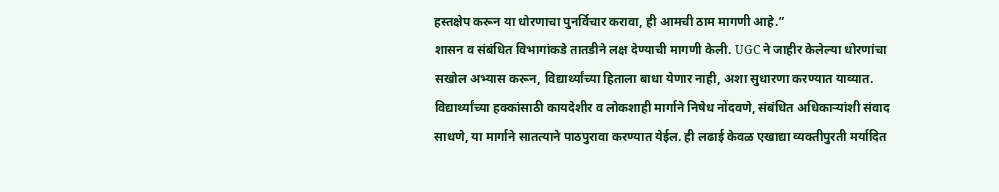हस्तक्षेप करून या धोरणाचा पुनर्विचार करावा, ही आमची ठाम मागणी आहे.”
शासन व संबंधित विभागांकडे तातडीने लक्ष देण्याची मागणी केली. UGC ने जाहीर केलेल्या धोरणांचा सखोल अभ्यास करून, विद्यार्थ्यांच्या हिताला बाधा येणार नाही, अशा सुधारणा करण्यात याव्यात. विद्यार्थ्यांच्या हक्कांसाठी कायदेशीर व लोकशाही मार्गाने निषेध नोंदवणे, संबंधित अधिकाऱ्यांशी संवाद साधणे, या मार्गाने सातत्याने पाठपुरावा करण्यात येईल. ही लढाई केवळ एखाद्या व्यक्तीपुरती मर्यादित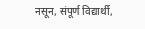नसून, संपूर्ण विद्यार्थी,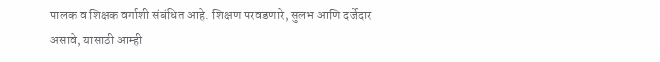पालक व शिक्षक वर्गाशी संबंधित आहे. शिक्षण परवडणारे, सुलभ आणि दर्जेदार असावे, यासाठी आम्ही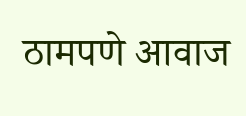ठामपणे आवाज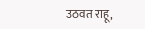उठवत राहू,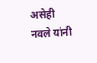असेही नवले यांनी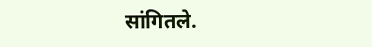सांगितले.